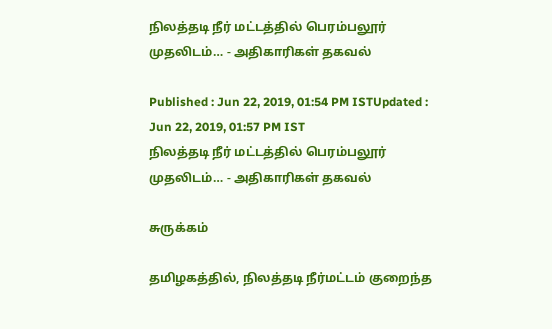நிலத்தடி நீர் மட்டத்தில் பெரம்பலூர் முதலிடம்… - அதிகாரிகள் தகவல்

Published : Jun 22, 2019, 01:54 PM ISTUpdated : Jun 22, 2019, 01:57 PM IST
நிலத்தடி நீர் மட்டத்தில் பெரம்பலூர் முதலிடம்… - அதிகாரிகள் தகவல்

சுருக்கம்

தமிழகத்தில், நிலத்தடி நீர்மட்டம் குறைந்த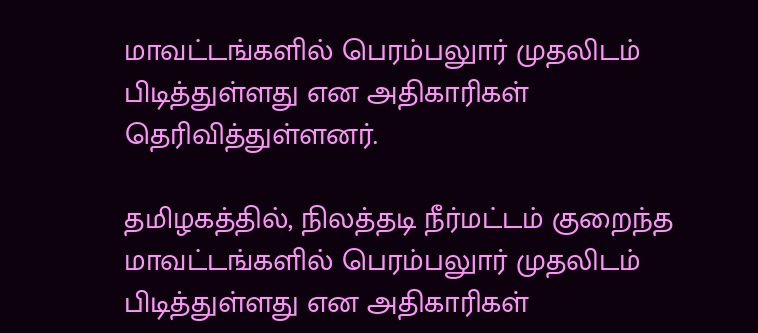மாவட்டங்களில் பெரம்பலுார் முதலிடம் பிடித்துள்ளது என அதிகாரிகள் தெரிவித்துள்ளனர்.

தமிழகத்தில், நிலத்தடி நீர்மட்டம் குறைந்த மாவட்டங்களில் பெரம்பலுார் முதலிடம் பிடித்துள்ளது என அதிகாரிகள்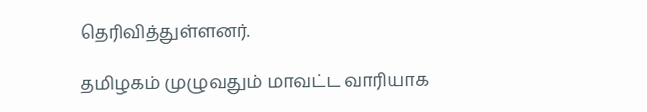தெரிவித்துள்ளனர்.

தமிழகம் முழுவதும் மாவட்ட வாரியாக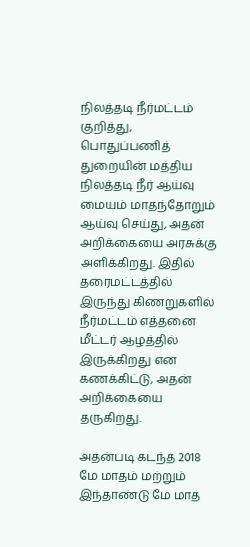நிலத்தடி நீர்மட்டம் குறித்து, பொதுப்பணித் துறையின் மத்திய நிலத்தடி நீர் ஆய்வு மையம் மாதந்தோறும் ஆய்வு செய்து, அதன் அறிக்கையை அரசுக்கு அளிக்கிறது. இதில் தரைமட்டத்தில் இருந்து கிணறுகளில் நீர்மட்டம் எத்தனை மீட்டர் ஆழத்தில் இருக்கிறது என கணக்கிட்டு, அதன் அறிக்கையை தருகிறது.

அதன்படி கடந்த 2018 மே மாதம் மற்றும் இந்தாண்டு மே மாத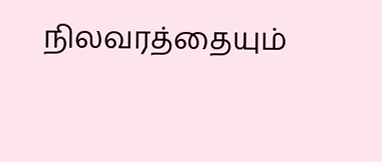நிலவரத்தையும்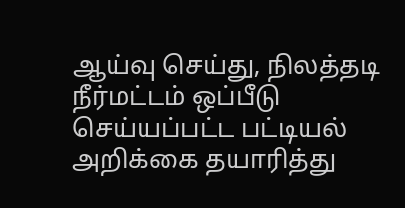ஆய்வு செய்து, நிலத்தடி நீர்மட்டம் ஒப்பீடு செய்யப்பட்ட பட்டியல் அறிக்கை தயாரித்து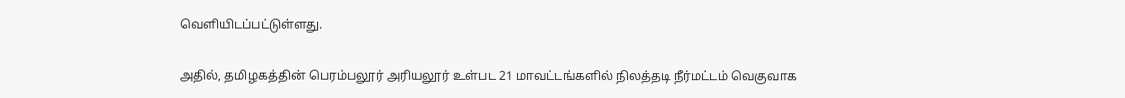வெளியிடப்பட்டுள்ளது.

அதில், தமிழகத்தின் பெரம்பலூர் அரியலூர் உள்பட 21 மாவட்டங்களில் நிலத்தடி நீர்மட்டம் வெகுவாக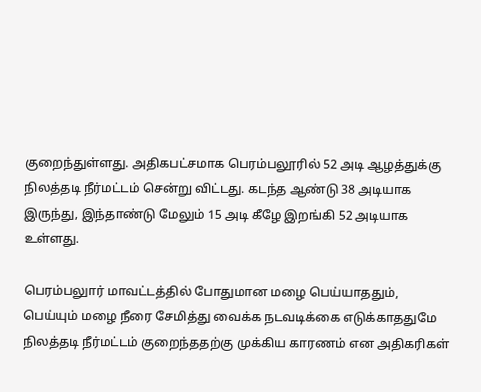குறைந்துள்ளது. அதிகபட்சமாக பெரம்பலூரில் 52 அடி ஆழத்துக்கு நிலத்தடி நீர்மட்டம் சென்று விட்டது. கடந்த ஆண்டு 38 அடியாக இருந்து, இந்தாண்டு மேலும் 15 அடி கீழே இறங்கி 52 அடியாக உள்ளது.

பெரம்பலுார் மாவட்டத்தில் போதுமான மழை பெய்யாததும், பெய்யும் மழை நீரை சேமித்து வைக்க நடவடிக்கை எடுக்காததுமே நிலத்தடி நீர்மட்டம் குறைந்ததற்கு முக்கிய காரணம் என அதிகரிகள்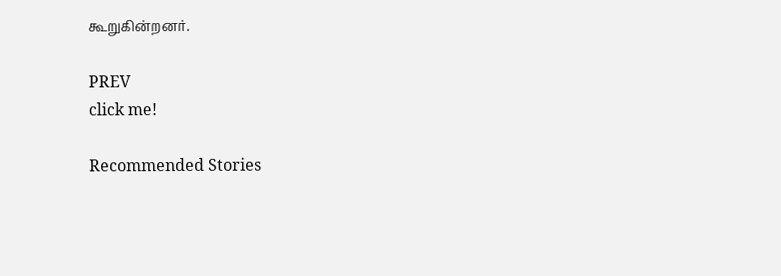கூறுகின்றனர்.

PREV
click me!

Recommended Stories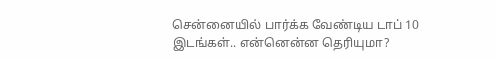சென்னையில் பார்க்க வேண்டிய டாப் 10 இடங்கள்.. என்னென்ன தெரியுமா?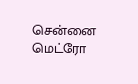சென்னை மெட்ரோ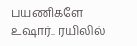பயணிகளே உஷார்.. ரயிலில்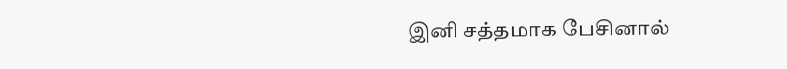இனி சத்தமாக பேசினால்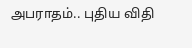அபராதம்.. புதிய விதி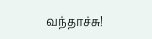வந்தாச்சு!